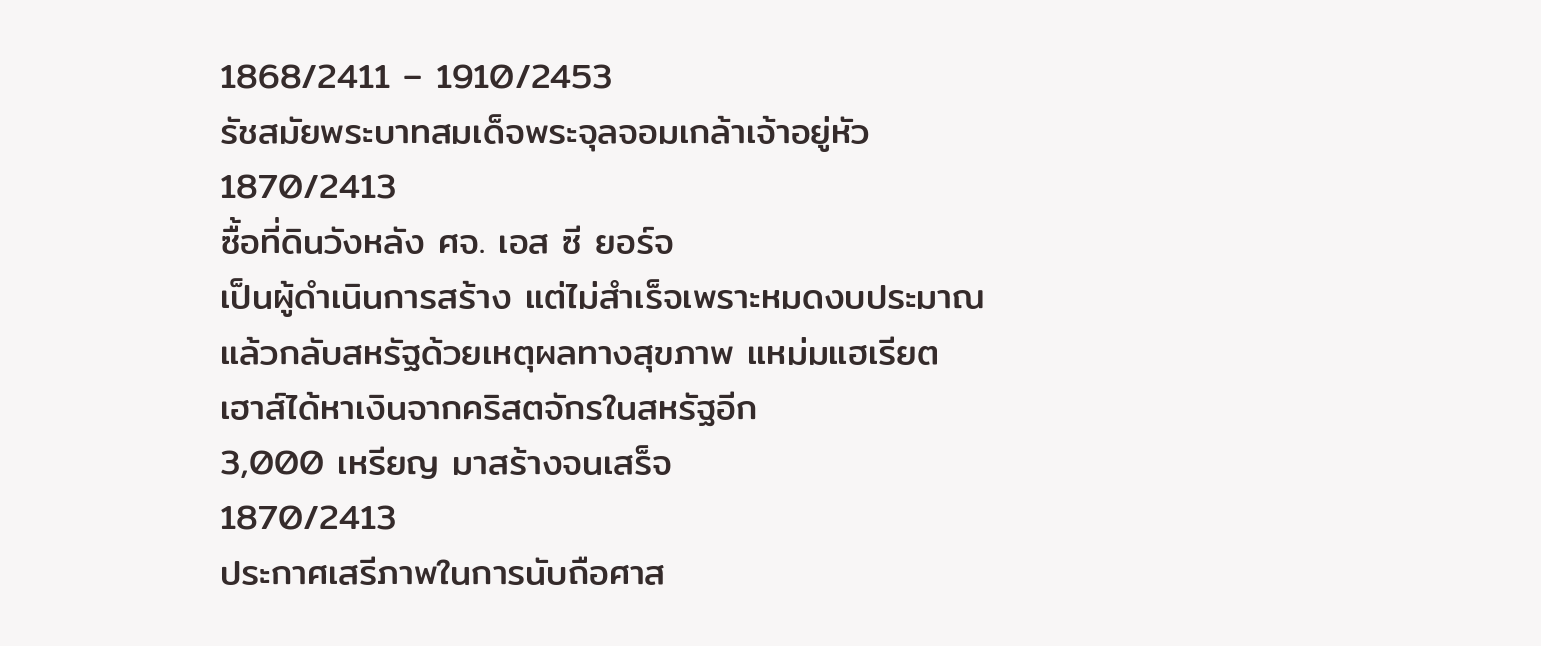1868/2411 – 1910/2453
รัชสมัยพระบาทสมเด็จพระจุลจอมเกล้าเจ้าอยู่หัว
1870/2413
ซื้อที่ดินวังหลัง ศจ. เอส ซี ยอร์จ
เป็นผู้ดำเนินการสร้าง แต่ไม่สำเร็จเพราะหมดงบประมาณ
แล้วกลับสหรัฐด้วยเหตุผลทางสุขภาพ แหม่มแฮเรียต
เฮาส์ได้หาเงินจากคริสตจักรในสหรัฐอีก
3,000 เหรียญ มาสร้างจนเสร็จ
1870/2413
ประกาศเสรีภาพในการนับถือศาส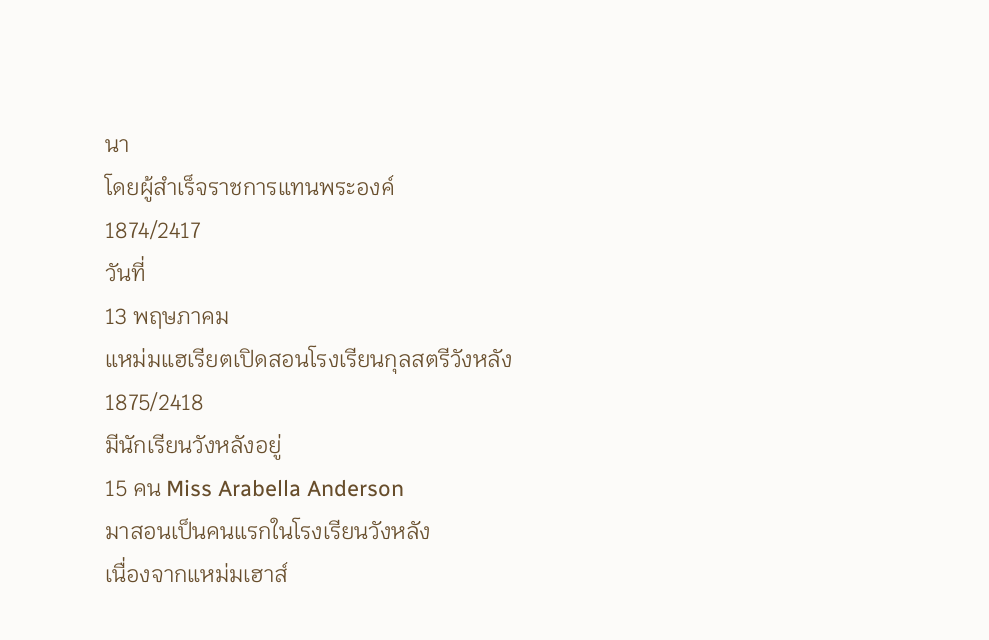นา
โดยผู้สำเร็จราชการแทนพระองค์
1874/2417
วันที่
13 พฤษภาคม
แหม่มแฮเรียตเปิดสอนโรงเรียนกุลสตรีวังหลัง
1875/2418
มีนักเรียนวังหลังอยู่
15 คน Miss Arabella Anderson
มาสอนเป็นคนแรกในโรงเรียนวังหลัง
เนื่องจากแหม่มเฮาส์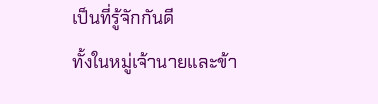เป็นที่รู้จักกันดี
ทั้งในหมู่เจ้านายและข้า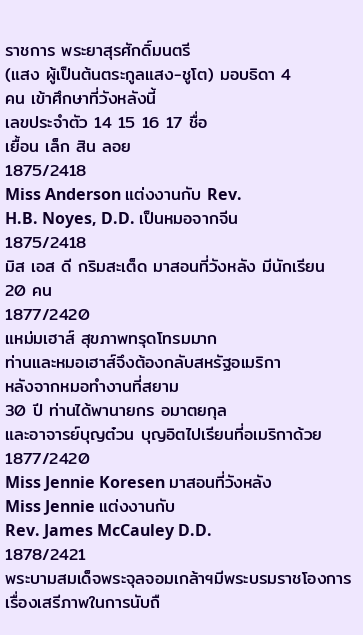ราชการ พระยาสุรศักดิ์มนตรี
(แสง ผู้เป็นต้นตระกูลแสง-ชูโต) มอบธิดา 4
คน เข้าศึกษาที่วังหลังนี้
เลขประจำตัว 14 15 16 17 ชื่อ
เยื้อน เล็ก สิน ลอย
1875/2418
Miss Anderson แต่งงานกับ Rev.
H.B. Noyes, D.D. เป็นหมอจากจีน
1875/2418
มิส เอส ดี กริมสะเต็ด มาสอนที่วังหลัง มีนักเรียน
20 คน
1877/2420
แหม่มเฮาส์ สุขภาพทรุดโทรมมาก
ท่านและหมอเฮาส์จึงต้องกลับสหรัฐอเมริกา
หลังจากหมอทำงานที่สยาม
30 ปี ท่านได้พานายกร อมาตยกุล
และอาจารย์บุญต๋วน บุญอิตไปเรียนที่อเมริกาด้วย
1877/2420
Miss Jennie Koresen มาสอนที่วังหลัง
Miss Jennie แต่งงานกับ
Rev. James McCauley D.D.
1878/2421
พระบามสมเด็จพระจุลจอมเกล้าฯมีพระบรมราชโองการเรื่องเสรีภาพในการนับถื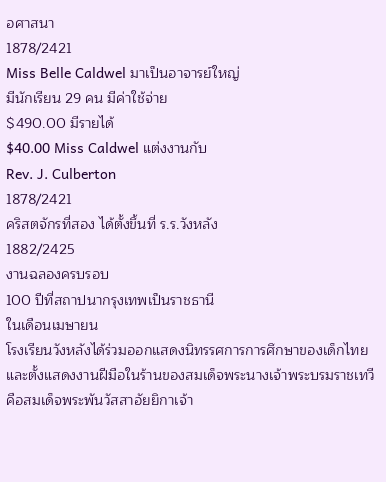อศาสนา
1878/2421
Miss Belle Caldwel มาเป็นอาจารย์ใหญ่
มีนักเรียน 29 คน มีค่าใช้จ่าย
$490.00 มีรายได้
$40.00 Miss Caldwel แต่งงานกับ
Rev. J. Culberton
1878/2421
คริสตจักรที่สอง ได้ตั้งขึ้นที่ ร.ร.วังหลัง
1882/2425
งานฉลองครบรอบ
100 ปีที่สถาปนากรุงเทพเป็นราชธานี
ในเดือนเมษายน
โรงเรียนวังหลังได้ร่วมออกแสดงนิทรรศการการศึกษาของเด็กไทย
และตั้งแสดงงานฝีมือในร้านของสมเด็จพระนางเจ้าพระบรมราชเทวี
คือสมเด็จพระพันวัสสาอัยยิกาเจ้า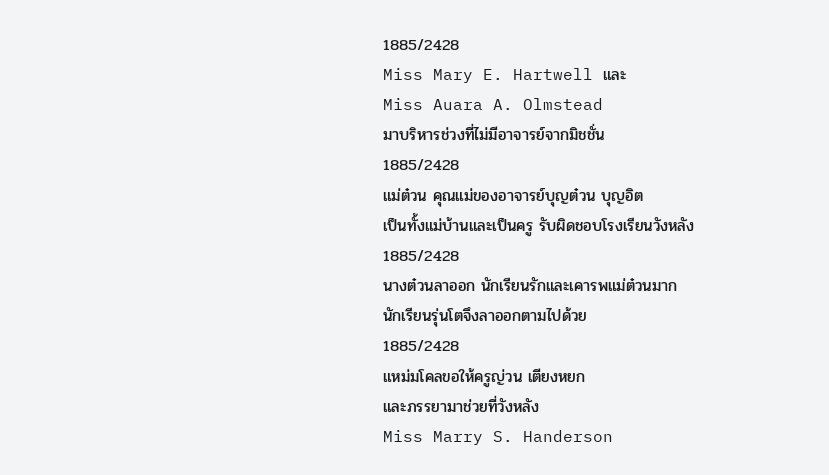1885/2428
Miss Mary E. Hartwell และ
Miss Auara A. Olmstead
มาบริหารช่วงที่ไม่มีอาจารย์จากมิชชั่น
1885/2428
แม่ต๋วน คุณแม่ของอาจารย์บุญต๋วน บุญอิต
เป็นทั้งแม่บ้านและเป็นครู รับผิดชอบโรงเรียนวังหลัง
1885/2428
นางต๋วนลาออก นักเรียนรักและเคารพแม่ต๋วนมาก
นักเรียนรุ่นโตจึงลาออกตามไปด้วย
1885/2428
แหม่มโคลขอให้ครูญ่วน เตียงหยก
และภรรยามาช่วยที่วังหลัง
Miss Marry S. Handerson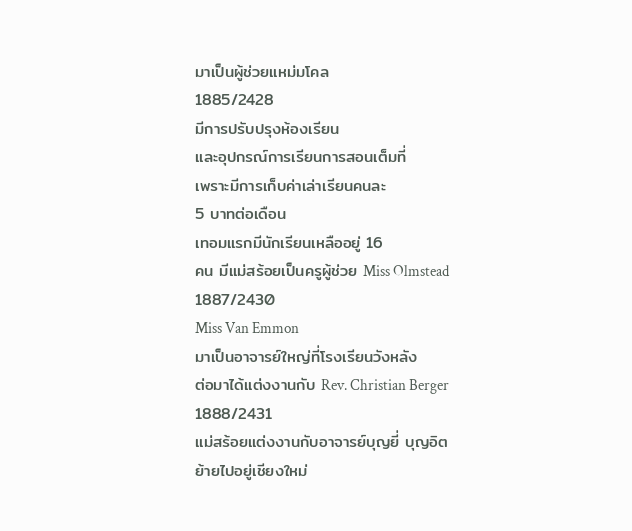มาเป็นผู้ช่วยแหม่มโคล
1885/2428
มีการปรับปรุงห้องเรียน
และอุปกรณ์การเรียนการสอนเต็มที่
เพราะมีการเก็บค่าเล่าเรียนคนละ
5 บาทต่อเดือน
เทอมแรกมีนักเรียนเหลืออยู่ 16
คน มีแม่สร้อยเป็นครูผู้ช่วย Miss Olmstead
1887/2430
Miss Van Emmon
มาเป็นอาจารย์ใหญ่ที่โรงเรียนวังหลัง
ต่อมาได้แต่งงานกับ Rev. Christian Berger
1888/2431
แม่สร้อยแต่งงานกับอาจารย์บุญยี่ บุญอิต
ย้ายไปอยู่เชียงใหม่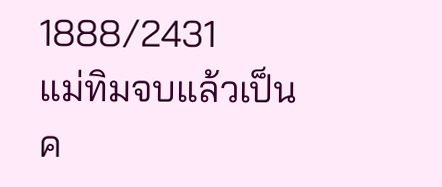1888/2431
แม่ทิมจบแล้วเป็นค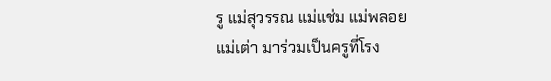รู แม่สุวรรณ แม่แช่ม แม่พลอย
แม่เต่า มาร่วมเป็นครูที่โรง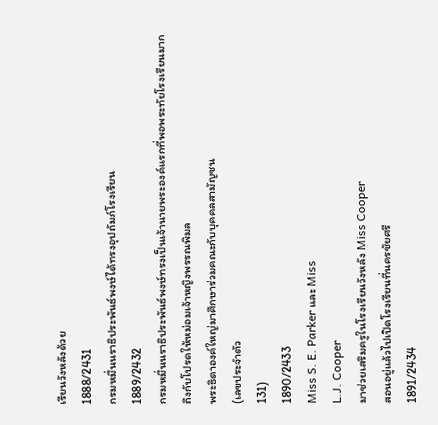เรียนวังหลังด้วย
1888/2431
กรมหมื่นนราธิประพันธ์พงษ์ได้ทรงอุปถัมภ์โรงเรียน
1889/2432
กรมหมื่นนราธิประพันธ์พงษ์ทรงเป็นเจ้านายพระองค์แรกที่พอพระทัยโรงเรียนมากถึงกับโปรดให้หม่อมเจ้าหญิงพรรณพิมล
พระธิดาองค์ใหญ่มาศึกษาร่วมคณะกับบุคคลสามัญชน
(เลขประจำตัว
131)
1890/2433
Miss S. E. Parker และ Miss
L.J. Cooper
มาช่วยเสริมครูในโรงเรียนวังหลัง Miss Cooper
สอนอยู่แล้วไปเปิดโรงเรียนที่นครชัยศรี
1891/2434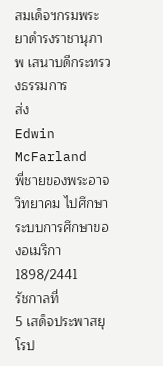สมเด็จฯกรมพระยาดำรงราชานุภาพ เสนาบดีกระทรวงธรรมการ
ส่ง
Edwin McFarland
พี่ชายของพระอาจวิทยาคม ไปศึกษาระบบการศึกษาของอเมริกา
1898/2441
รัชกาลที่
5 เสด็จประพาสยุโรป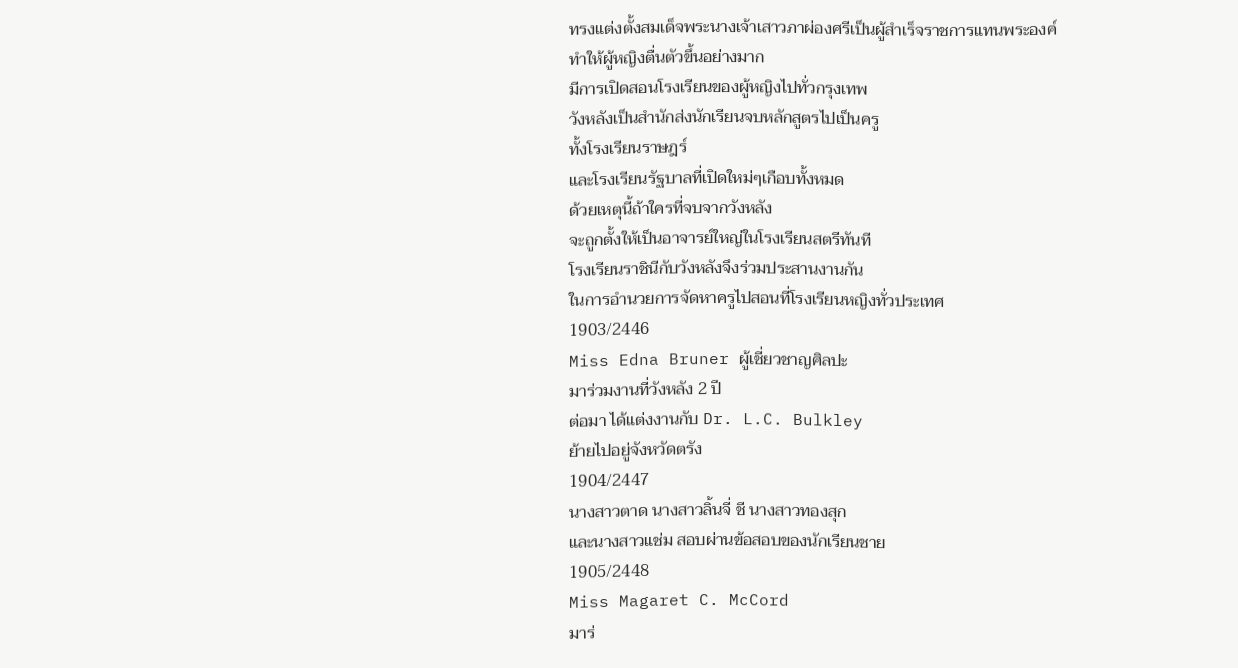ทรงแต่งตั้งสมเด็จพระนางเจ้าเสาวภาผ่องศรีเป็นผู้สำเร็จราชการแทนพระองค์
ทำให้ผู้หญิงตื่นตัวขึ้นอย่างมาก
มีการเปิดสอนโรงเรียนของผู้หญิงไปทั่วกรุงเทพ
วังหลังเป็นสำนักส่งนักเรียนจบหลักสูตรไปเป็นครู
ทั้งโรงเรียนราษฎร์
และโรงเรียนรัฐบาลที่เปิดใหม่ๆเกือบทั้งหมด
ด้วยเหตุนี้ถ้าใครที่จบจากวังหลัง
จะถูกตั้งให้เป็นอาจารย์ใหญ่ในโรงเรียนสตรีทันที
โรงเรียนราชินีกับวังหลังจึงร่วมประสานงานกัน
ในการอำนวยการจัดหาครูไปสอนที่โรงเรียนหญิงทั่วประเทศ
1903/2446
Miss Edna Bruner ผู้เชี่ยวชาญศิลปะ
มาร่วมงานที่วังหลัง 2 ปี
ต่อมา ได้แต่งงานกับ Dr. L.C. Bulkley
ย้ายไปอยู่จังหวัดตรัง
1904/2447
นางสาวตาด นางสาวลิ้นจี่ ชี นางสาวทองสุก
และนางสาวแช่ม สอบผ่านข้อสอบของนักเรียนชาย
1905/2448
Miss Magaret C. McCord
มาร่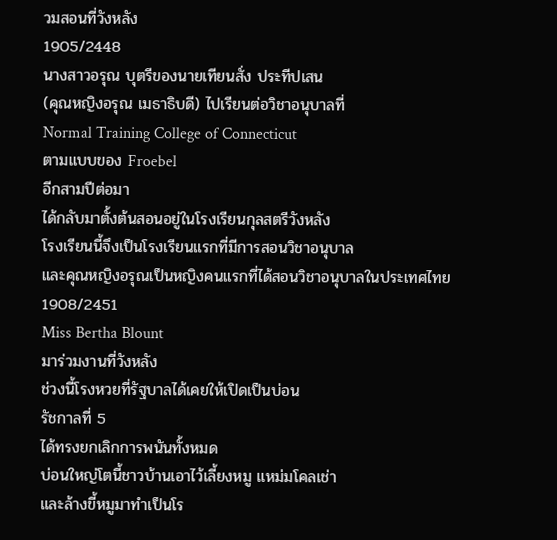วมสอนที่วังหลัง
1905/2448
นางสาวอรุณ บุตรีของนายเทียนสั่ง ประทีปเสน
(คุณหญิงอรุณ เมธาธิบดี) ไปเรียนต่อวิชาอนุบาลที่
Normal Training College of Connecticut
ตามแบบของ Froebel
อีกสามปีต่อมา
ได้กลับมาตั้งต้นสอนอยู่ในโรงเรียนกุลสตรีวังหลัง
โรงเรียนนี้จึงเป็นโรงเรียนแรกที่มีการสอนวิชาอนุบาล
และคุณหญิงอรุณเป็นหญิงคนแรกที่ได้สอนวิชาอนุบาลในประเทศไทย
1908/2451
Miss Bertha Blount
มาร่วมงานที่วังหลัง
ช่วงนี้โรงหวยที่รัฐบาลได้เคยให้เปิดเป็นบ่อน
รัชกาลที่ 5
ได้ทรงยกเลิกการพนันทั้งหมด
บ่อนใหญ่โตนี้ชาวบ้านเอาไว้เลี้ยงหมู แหม่มโคลเช่า
และล้างขี้หมูมาทำเป็นโร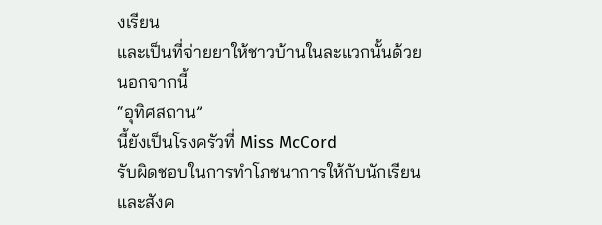งเรียน
และเป็นที่จ่ายยาให้ชาวบ้านในละแวกนั้นด้วย นอกจากนี้
“อุทิศสถาน”
นี้ยังเป็นโรงครัวที่ Miss McCord
รับผิดชอบในการทำโภชนาการให้กับนักเรียน
และสังค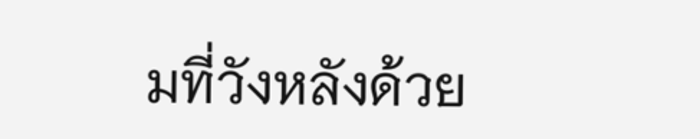มที่วังหลังด้วย